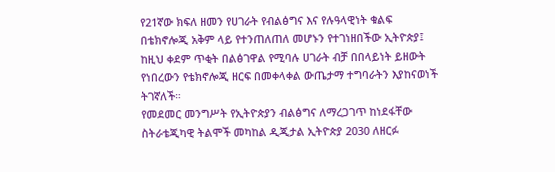የ21ኛው ክፍለ ዘመን የሀገራት የብልፅግና እና የሉዓላዊነት ቁልፍ በቴክኖሎጂ አቅም ላይ የተንጠለጠለ መሆኑን የተገነዘበችው ኢትዮጵያ፤ ከዚህ ቀደም ጥቂት በልፅገዋል የሚባሉ ሀገራት ብቻ በበላይነት ይዘውት የነበረውን የቴክኖሎጂ ዘርፍ በመቀላቀል ውጤታማ ተግባራትን እያከናወነች ትገኛለች።
የመደመር መንግሥት የኢትዮጵያን ብልፅግና ለማረጋገጥ ከነደፋቸው ስትራቴጂካዊ ትልሞች መካከል ዲጂታል ኢትዮጵያ 2030 ለዘርፉ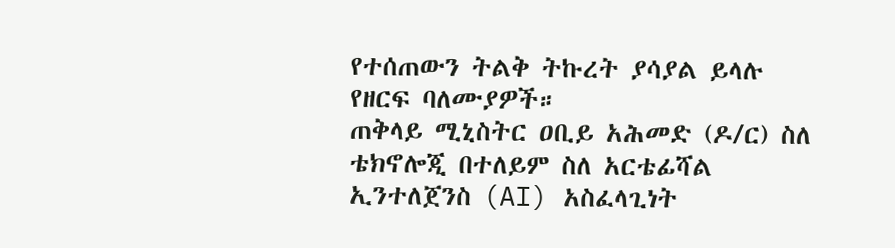የተሰጠውን ትልቅ ትኩረት ያሳያል ይላሉ የዘርፍ ባለሙያዎች።
ጠቅላይ ሚኒስትር ዐቢይ አሕመድ (ዶ/ር) ስለ ቴክኖሎጂ በተለይም ስለ አርቴፊሻል ኢንተለጀንስ (AI) አስፈላጊነት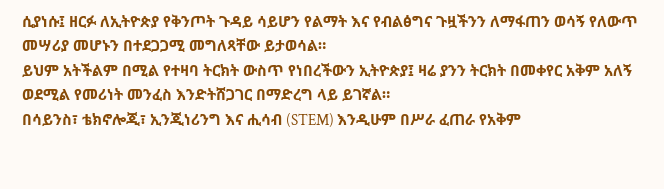ሲያነሱ፤ ዘርፉ ለኢትዮጵያ የቅንጦት ጉዳይ ሳይሆን የልማት እና የብልፅግና ጉዟችንን ለማፋጠን ወሳኝ የለውጥ መሣሪያ መሆኑን በተደጋጋሚ መግለጻቸው ይታወሳል።
ይህም አትችልም በሚል የተዛባ ትርክት ውስጥ የነበረችውን ኢትዮጵያ፤ ዛሬ ያንን ትርክት በመቀየር አቅም አለኝ ወደሚል የመሪነት መንፈስ እንድትሸጋገር በማድረግ ላይ ይገኛል።
በሳይንስ፣ ቴክኖሎጂ፣ ኢንጂነሪንግ እና ሒሳብ (STEM) እንዲሁም በሥራ ፈጠራ የአቅም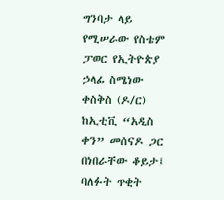ግንባታ ላይ የሚሠራው የስቴም ፓወር የኢትዮጵያ ኃላፊ ስሜነው ቀስቅስ (ዶ/ር) ከኢቲቪ “አዲስ ቀን” መሰናዶ ጋር በነበራቸው ቆይታ፤ ባለፉት ጥቂት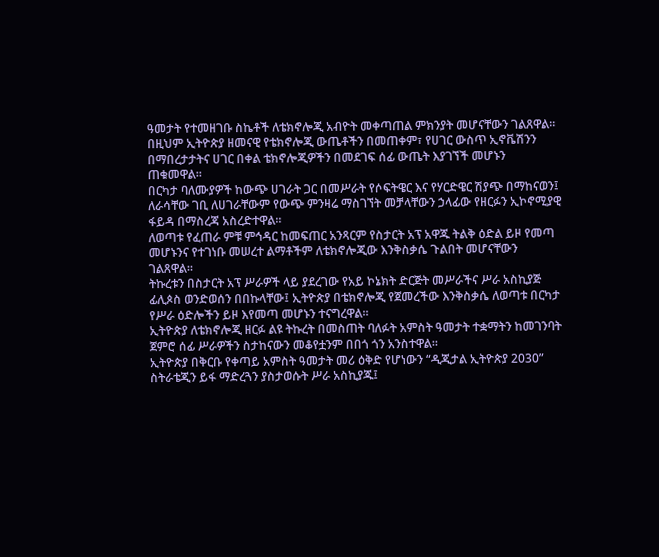ዓመታት የተመዘገቡ ስኬቶች ለቴክኖሎጂ አብዮት መቀጣጠል ምክንያት መሆናቸውን ገልጸዋል።
በዚህም ኢትዮጵያ ዘመናዊ የቴክኖሎጂ ውጤቶችን በመጠቀም፣ የሀገር ውስጥ ኢኖቬሽንን በማበረታታትና ሀገር በቀል ቴክኖሎጂዎችን በመደገፍ ሰፊ ውጤት እያገኘች መሆኑን ጠቁመዋል።
በርካታ ባለሙያዎች ከውጭ ሀገራት ጋር በመሥራት የሶፍትዌር እና የሃርድዌር ሽያጭ በማከናወን፤ ለራሳቸው ገቢ ለሀገራቸውም የውጭ ምንዛሬ ማስገኘት መቻላቸውን ኃላፊው የዘርፉን ኢኮኖሚያዊ ፋይዳ በማስረጃ አስረድተዋል።
ለወጣቱ የፈጠራ ምቹ ምኅዳር ከመፍጠር አንጻርም የስታርት አፕ አዋጁ ትልቅ ዕድል ይዞ የመጣ መሆኑንና የተገነቡ መሠረተ ልማቶችም ለቴክኖሎጂው እንቅስቃሴ ጉልበት መሆናቸውን ገልጸዋል።
ትኩረቱን በስታርት አፕ ሥራዎች ላይ ያደረገው የአይ ኮኔክት ድርጅት መሥራችና ሥራ አስኪያጅ ፊሊጶስ ወንድወሰን በበኩላቸው፤ ኢትዮጵያ በቴክኖሎጂ የጀመረችው እንቅስቃሴ ለወጣቱ በርካታ የሥራ ዕድሎችን ይዞ እየመጣ መሆኑን ተናግረዋል።
ኢትዮጵያ ለቴክኖሎጂ ዘርፉ ልዩ ትኩረት በመስጠት ባለፉት አምስት ዓመታት ተቋማትን ከመገንባት ጀምሮ ሰፊ ሥራዎችን ስታከናውን መቆየቷንም በበጎ ጎን አንስተዋል።
ኢትዮጵያ በቅርቡ የቀጣይ አምስት ዓመታት መሪ ዕቅድ የሆነውን “ዲጂታል ኢትዮጵያ 2030” ስትራቴጂን ይፋ ማድረጓን ያስታወሱት ሥራ አስኪያጁ፤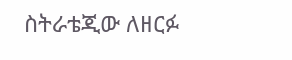ስትራቴጂው ለዘርፉ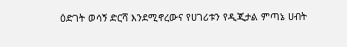ዕድገት ወሳኝ ድርሻ እንደሚኖረውና የሀገሪቱን የዲጂታል ምጣኔ ሀብት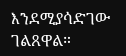እንደሚያሳድገው ገልጸዋል።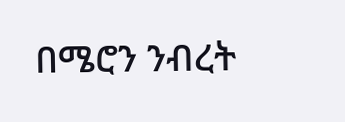በሜሮን ንብረት